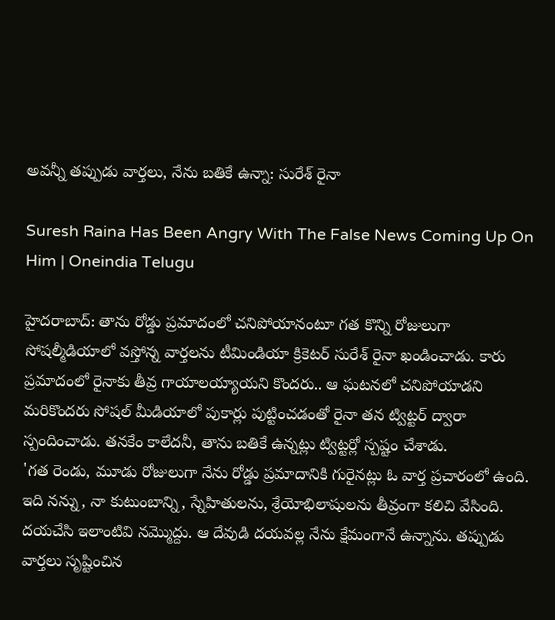అవన్నీ తప్పుడు వార్తలు, నేను బతికే ఉన్నా: సురేశ్ రైనా

Suresh Raina Has Been Angry With The False News Coming Up On Him | Oneindia Telugu

హైదరాబాద్: తాను రోడ్డు ప్రమాదంలో చనిపోయానంటూ గత కొన్ని రోజులుగా సోషల్మీడియాలో వస్తోన్న వార్తలను టీమిండియా క్రికెటర్ సురేశ్ రైనా ఖండించాడు. కారు ప్రమాదంలో రైనాకు తీవ్ర గాయాలయ్యాయని కొందరు.. ఆ ఘటనలో చనిపోయాడని మరికొందరు సోషల్ మీడియాలో పుకార్లు పుట్టించడంతో రైనా తన ట్విట్టర్ ద్వారా స్పందించాడు. తనకేం కాలేదనీ, తాను బతికే ఉన్నట్లు ట్విట్టర్లో స్పష్టం చేశాడు.
'గత రెండు, మూడు రోజులుగా నేను రోడ్డు ప్రమాదానికి గురైనట్లు ఓ వార్త ప్రచారంలో ఉంది. ఇది నన్ను, నా కుటుంబాన్ని, స్నేహితులను, శ్రేయోభిలాషులను తీవ్రంగా కలిచి వేసింది. దయచేసి ఇలాంటివి నమ్మొద్దు. ఆ దేవుడి దయవల్ల నేను క్షేమంగానే ఉన్నాను. తప్పుడు వార్తలు సృష్టించిన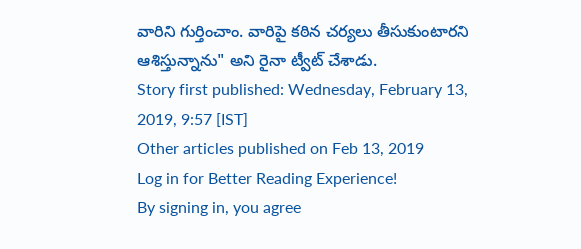వారిని గుర్తించాం. వారిపై కఠిన చర్యలు తీసుకుంటారని ఆశిస్తున్నాను" అని రైనా ట్వీట్ చేశాడు.
Story first published: Wednesday, February 13, 2019, 9:57 [IST]
Other articles published on Feb 13, 2019
Log in for Better Reading Experience!
By signing in, you agree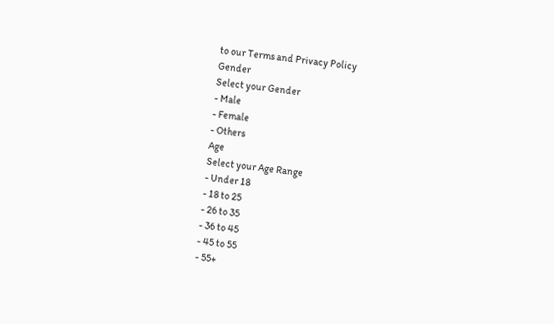to our Terms and Privacy Policy
Gender
Select your Gender
- Male
- Female
- Others
Age
Select your Age Range
- Under 18
- 18 to 25
- 26 to 35
- 36 to 45
- 45 to 55
- 55+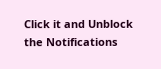Click it and Unblock the Notifications